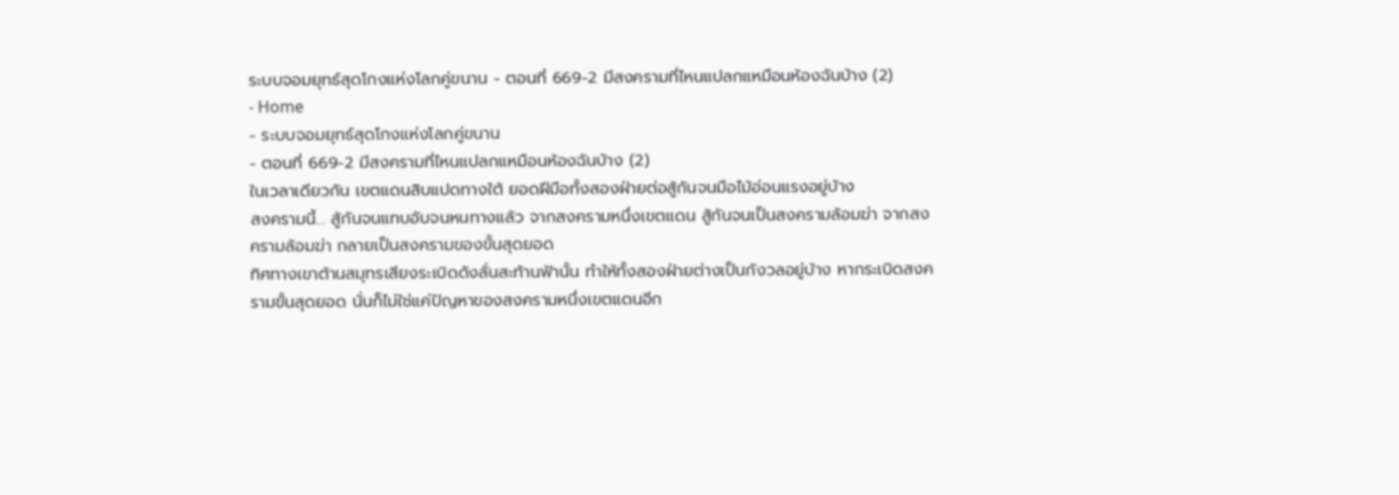ระบบจอมยุทธ์สุดโกงแห่งโลกคู่ขนาน - ตอนที่ 669-2 มีสงครามที่ไหนแปลกแหมือนห้องฉันบ้าง (2)
- Home
- ระบบจอมยุทธ์สุดโกงแห่งโลกคู่ขนาน
- ตอนที่ 669-2 มีสงครามที่ไหนแปลกแหมือนห้องฉันบ้าง (2)
ในเวลาเดียวกัน เขตแดนสิบแปดทางใต้ ยอดฝีมือทั้งสองฝ่ายต่อสู้กันจนมือไม้อ่อนแรงอยู่บ้าง
สงครามนี้… สู้กันจนแทบอับจนหนทางแล้ว จากสงครามหนึ่งเขตแดน สู้กันจนเป็นสงครามล้อมฆ่า จากสงครามล้อมฆ่า กลายเป็นสงครามของขั้นสุดยอด
ทิศทางเขาต้านสมุทรเสียงระเบิดดังลั่นสะท้านฟ้านั้น ทำให้ทั้งสองฝ่ายต่างเป็นกังวลอยู่บ้าง หากระเบิดสงครามขั้นสุดยอด นั่นก็ไม่ใช่แค่ปัญหาของสงครามหนึ่งเขตแดนอีก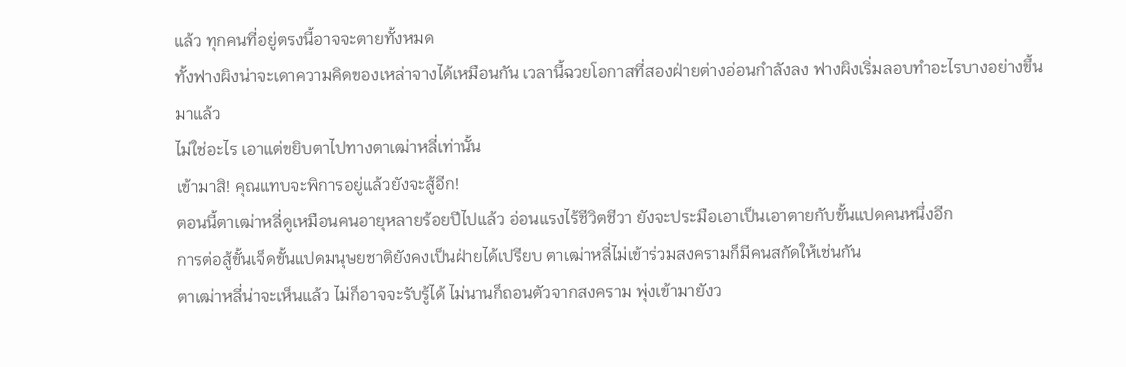แล้ว ทุกคนที่อยู่ตรงนี้อาจจะตายทั้งหมด
ทั้งฟางผิงน่าจะเดาความคิดของเหล่าจางได้เหมือนกัน เวลานี้ฉวยโอกาสที่สองฝ่ายต่างอ่อนกำลังลง ฟางผิงเริ่มลอบทำอะไรบางอย่างขึ้นมาแล้ว
ไม่ใช่อะไร เอาแต่ขยิบตาไปทางตาเฒ่าหลี่เท่านั้น
เข้ามาสิ! คุณแทบจะพิการอยู่แล้วยังจะสู้อีก!
ตอนนี้ตาเฒ่าหลี่ดูเหมือนคนอายุหลายร้อยปีไปแล้ว อ่อนแรงไร้ชีวิตชีวา ยังจะประมือเอาเป็นเอาตายกับขั้นแปดคนหนึ่งอีก
การต่อสู้ขั้นเจ็ดขั้นแปดมนุษยชาติยังคงเป็นฝ่ายได้เปรียบ ตาเฒ่าหลี่ไม่เข้าร่วมสงครามก็มีคนสกัดให้เช่นกัน
ตาเฒ่าหลี่น่าจะเห็นแล้ว ไม่ก็อาจจะรับรู้ได้ ไม่นานก็ถอนตัวจากสงคราม พุ่งเข้ามายังว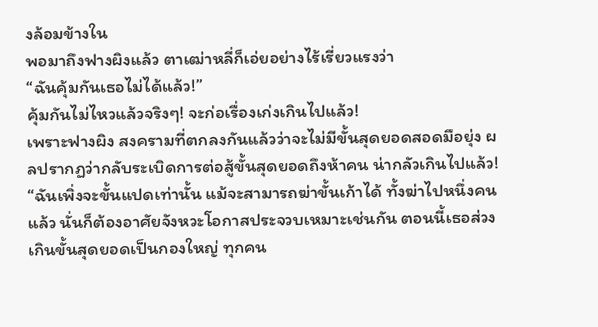งล้อมข้างใน
พอมาถึงฟางผิงแล้ว ตาเฒ่าหลี่ก็เอ่ยอย่างไร้เรี่ยวแรงว่า
“ฉันคุ้มกันเธอไม่ได้แล้ว!”
คุ้มกันไม่ไหวแล้วจริงๆ! จะก่อเรื่องเก่งเกินไปแล้ว!
เพราะฟางผิง สงครามที่ตกลงกันแล้วว่าจะไม่มีขั้นสุดยอดสอดมือยุ่ง ผลปรากฏว่ากลับระเบิดการต่อสู้ขั้นสุดยอดถึงห้าคน น่ากลัวเกินไปแล้ว!
“ฉันเพิ่งจะขั้นแปดเท่านั้น แม้จะสามารถฆ่าขั้นเก้าได้ ทั้งฆ่าไปหนึ่งคนแล้ว นั่นก็ต้องอาศัยจังหวะโอกาสประจวบเหมาะเช่นกัน ตอนนี้เธอส่วงเกินขั้นสุดยอดเป็นกองใหญ่ ทุกคน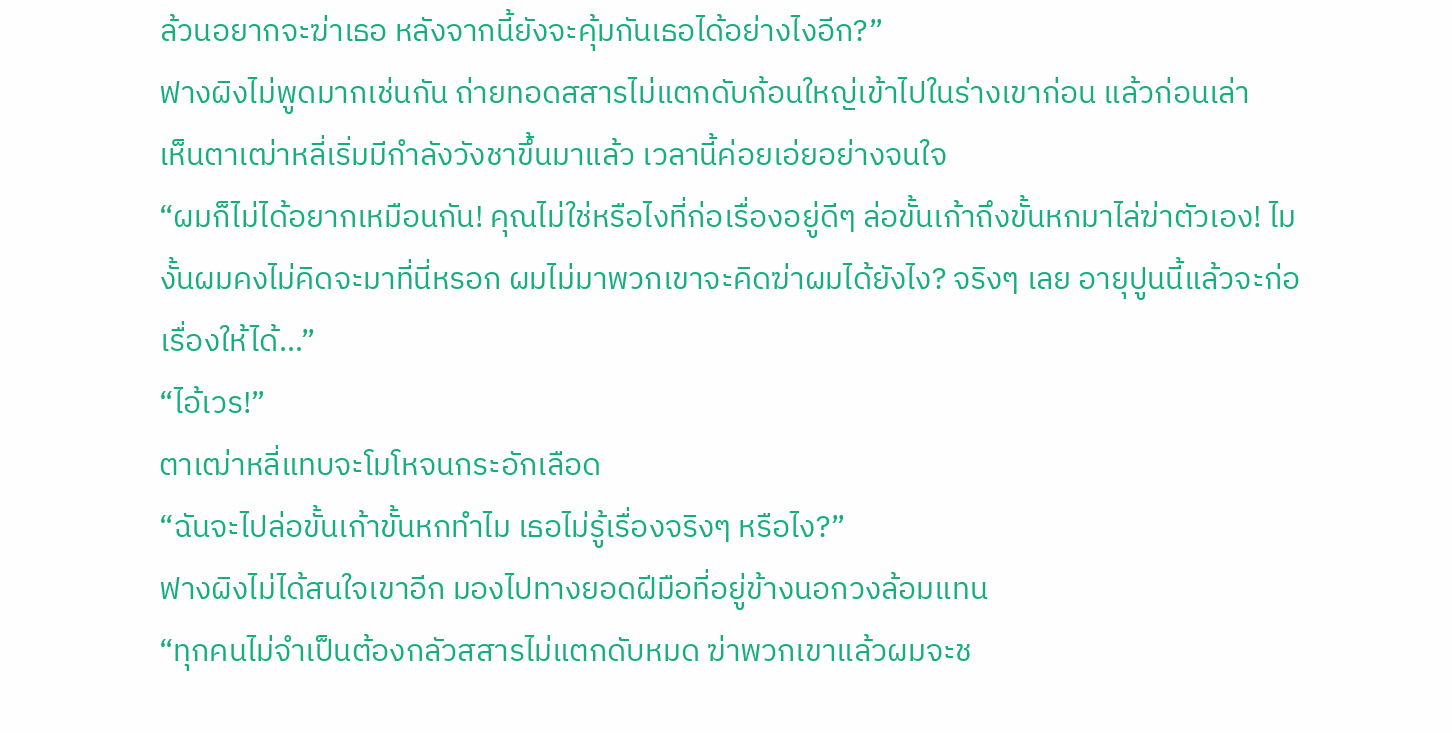ล้วนอยากจะฆ่าเธอ หลังจากนี้ยังจะคุ้มกันเธอได้อย่างไงอีก?”
ฟางผิงไม่พูดมากเช่นกัน ถ่ายทอดสสารไม่แตกดับก้อนใหญ่เข้าไปในร่างเขาก่อน แล้วก่อนเล่า
เห็นตาเฒ่าหลี่เริ่มมีกำลังวังชาขึ้นมาแล้ว เวลานี้ค่อยเอ่ยอย่างจนใจ
“ผมก็ไม่ได้อยากเหมือนกัน! คุณไม่ใช่หรือไงที่ก่อเรื่องอยู่ดีๆ ล่อขั้นเก้าถึงขั้นหกมาไล่ฆ่าตัวเอง! ไมงั้นผมคงไม่คิดจะมาที่นี่หรอก ผมไม่มาพวกเขาจะคิดฆ่าผมได้ยังไง? จริงๆ เลย อายุปูนนี้แล้วจะก่อเรื่องให้ได้…”
“ไอ้เวร!”
ตาเฒ่าหลี่แทบจะโมโหจนกระอักเลือด
“ฉันจะไปล่อขั้นเก้าขั้นหกทำไม เธอไม่รู้เรื่องจริงๆ หรือไง?”
ฟางผิงไม่ได้สนใจเขาอีก มองไปทางยอดฝีมือที่อยู่ข้างนอกวงล้อมแทน
“ทุกคนไม่จำเป็นต้องกลัวสสารไม่แตกดับหมด ฆ่าพวกเขาแล้วผมจะช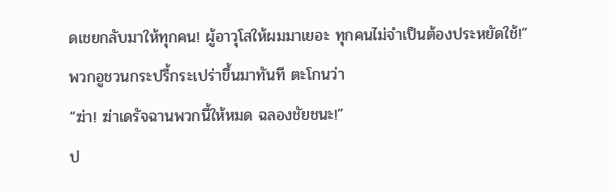ดเชยกลับมาให้ทุกคน! ผู้อาวุโสให้ผมมาเยอะ ทุกคนไม่จำเป็นต้องประหยัดใช้!”
พวกอูชวนกระปรี้กระเปร่าขึ้นมาทันที ตะโกนว่า
“ฆ่า! ฆ่าเดรัจฉานพวกนี้ให้หมด ฉลองชัยชนะ!”
ป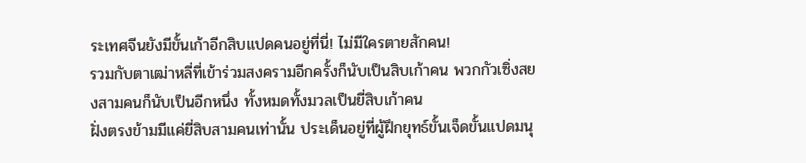ระเทศจีนยังมีขั้นเก้าอีกสิบแปดคนอยู่ที่นี่! ไม่มีใครตายสักคน!
รวมกับตาเฒ่าหลี่ที่เข้าร่วมสงครามอีกครั้งก็นับเป็นสิบเก้าคน พวกกัวเซิ่งสยงสามคนก็นับเป็นอีกหนึ่ง ทั้งหมดทั้งมวลเป็นยี่สิบเก้าคน
ฝั่งตรงข้ามมีแค่ยี่สิบสามคนเท่านั้น ประเด็นอยู่ที่ผู้ฝึกยุทธ์ขั้นเจ็ดขั้นแปดมนุ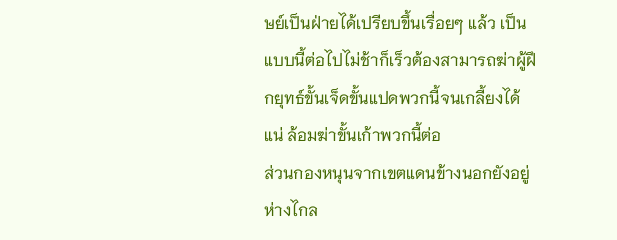ษย์เป็นฝ่ายได้เปรียบขึ้นเรื่อยๆ แล้ว เป็นแบบนี้ต่อไปไม่ช้าก็เร็วต้องสามารถฆ่าผู้ฝึกยุทธ์ขั้นเจ็ดขั้นแปดพวกนี้จนเกลี้ยงได้แน่ ล้อมฆ่าขั้นเก้าพวกนี้ต่อ
ส่วนกองหนุนจากเขตแดนข้างนอกยังอยู่ห่างไกล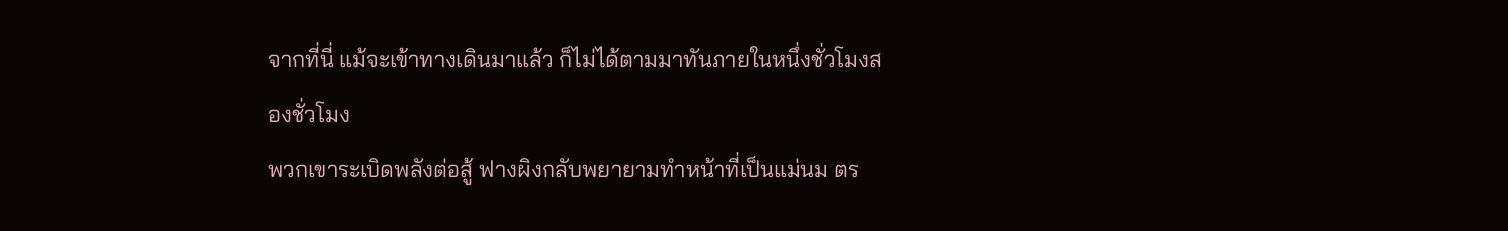จากที่นี่ แม้จะเข้าทางเดินมาแล้ว ก็ไม่ได้ตามมาทันภายในหนึ่งชั่วโมงสองชั่วโมง
พวกเขาระเบิดพลังต่อสู้ ฟางผิงกลับพยายามทำหน้าที่เป็นแม่นม ตร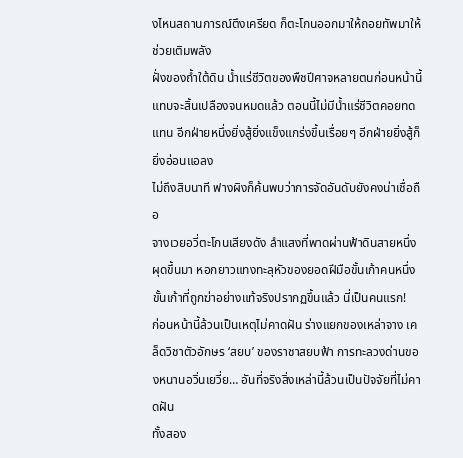งไหนสถานการณ์ตึงเครียด ก็ตะโกนออกมาให้ถอยทัพมาให้ช่วยเติมพลัง
ฝั่งของถ้ำใต้ดิน น้ำแร่ชีวิตของพืชปีศาจหลายตนก่อนหน้านี้แทบจะสิ้นเปลืองจนหมดแล้ว ตอนนี้ไม่มีน้ำแร่ชีวิตคอยทดแทน อีกฝ่ายหนึ่งยิ่งสู้ยิ่งแข็งแกร่งขึ้นเรื่อยๆ อีกฝ่ายยิ่งสู้ก็ยิ่งอ่อนแอลง
ไม่ถึงสิบนาที ฟางผิงก็ค้นพบว่าการจัดอันดับยังคงน่าเชื่อถือ
จางเวยอวี่ตะโกนเสียงดัง ลำแสงที่พาดผ่านฟ้าดินสายหนึ่งผุดขึ้นมา หอกยาวแทงทะลุหัวของยอดฝีมือขั้นเก้าคนหนึ่ง ขั้นเก้าที่ถูกฆ่าอย่างแท้จริงปรากฏขึ้นแล้ว นี่เป็นคนแรก!
ก่อนหน้านี้ล้วนเป็นเหตุไม่คาดฝัน ร่างแยกของเหล่าจาง เคล็ดวิชาตัวอักษร ‘สยบ’ ของราชาสยบฟ้า การทะลวงด่านของหนานอวิ่นเยวี่ย… อันที่จริงสิ่งเหล่านี้ล้วนเป็นปัจจัยที่ไม่คาดฝัน
ทั้งสอง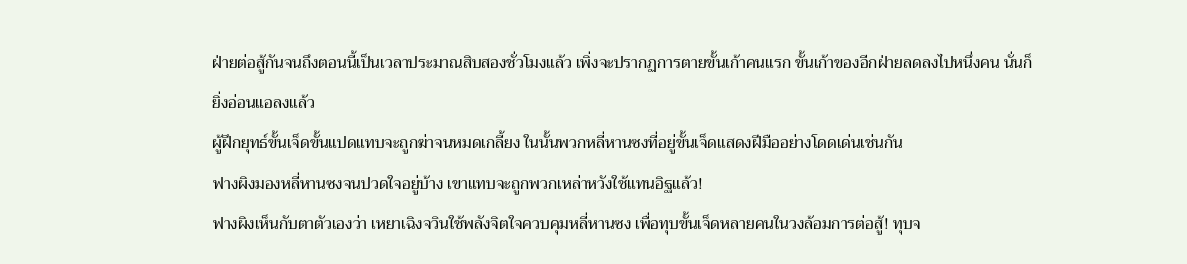ฝ่ายต่อสู้กันจนถึงตอนนี้เป็นเวลาประมาณสิบสองชั่วโมงแล้ว เพิ่งจะปรากฏการตายขั้นเก้าคนแรก ขั้นเก้าของอีกฝ่ายลดลงไปหนึ่งคน นั่นก็ยิ่งอ่อนแอลงแล้ว
ผู้ฝึกยุทธ์ขั้นเจ็ดขั้นแปดแทบจะถูกฆ่าจนหมดเกลี้ยง ในนั้นพวกหลี่หานซงที่อยู่ขั้นเจ็ดแสดงฝีมืออย่างโดดเด่นเช่นกัน
ฟางผิงมองหลี่หานซงจนปวดใจอยู่บ้าง เขาแทบจะถูกพวกเหล่าหวังใช้แทนอิฐแล้ว!
ฟางผิงเห็นกับตาตัวเองว่า เหยาเฉิงจวินใช้พลังจิตใจควบคุมหลี่หานซง เพื่อทุบขั้นเจ็ดหลายคนในวงล้อมการต่อสู้! ทุบจ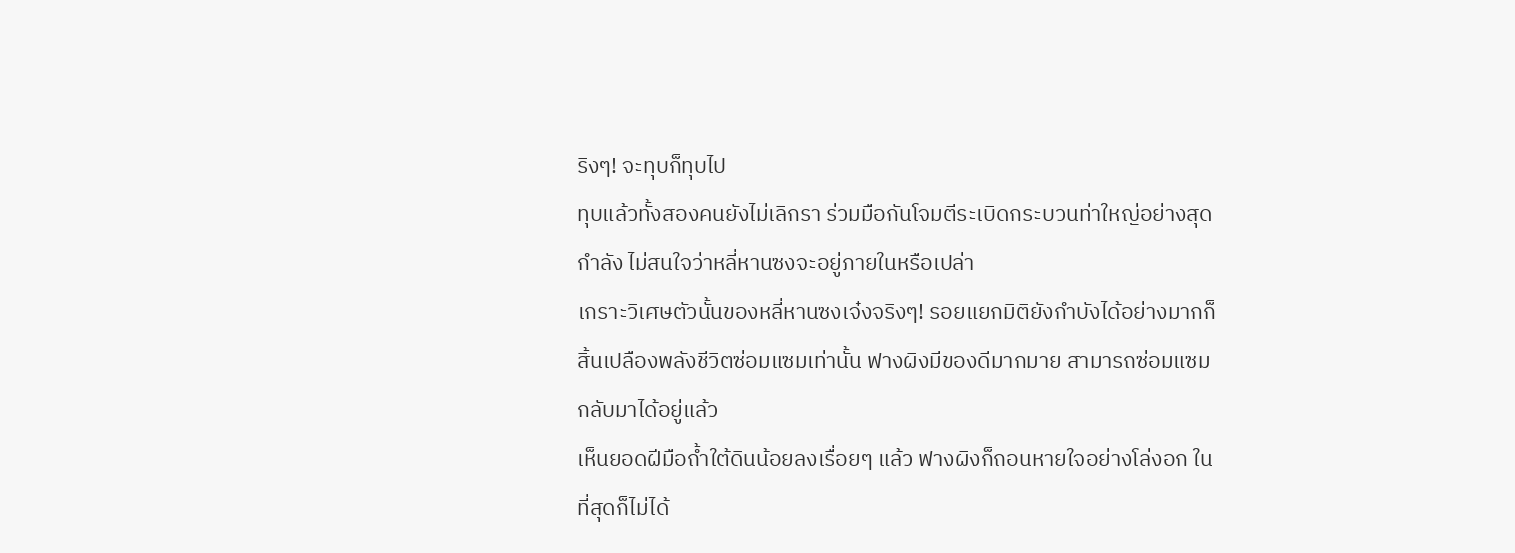ริงๆ! จะทุบก็ทุบไป
ทุบแล้วทั้งสองคนยังไม่เลิกรา ร่วมมือกันโจมตีระเบิดกระบวนท่าใหญ่อย่างสุดกำลัง ไม่สนใจว่าหลี่หานซงจะอยู่ภายในหรือเปล่า
เกราะวิเศษตัวนั้นของหลี่หานซงเจ๋งจริงๆ! รอยแยกมิติยังกำบังได้อย่างมากก็สิ้นเปลืองพลังชีวิตซ่อมแซมเท่านั้น ฟางผิงมีของดีมากมาย สามารถซ่อมแซมกลับมาได้อยู่แล้ว
เห็นยอดฝีมือถ้ำใต้ดินน้อยลงเรื่อยๆ แล้ว ฟางผิงก็ถอนหายใจอย่างโล่งอก ในที่สุดก็ไม่ได้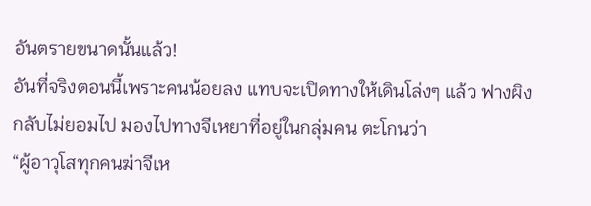อันตรายขนาดนั้นแล้ว!
อันที่จริงตอนนี้เพราะคนน้อยลง แทบจะเปิดทางให้เดินโล่งๆ แล้ว ฟางผิงกลับไม่ยอมไป มองไปทางจีเหยาที่อยู่ในกลุ่มคน ตะโกนว่า
“ผู้อาวุโสทุกคนฆ่าจีเห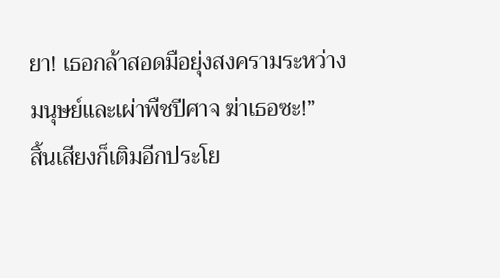ยา! เธอกล้าสอดมือยุ่งสงครามระหว่างมนุษย์และเผ่าพืชปีศาจ ฆ่าเธอซะ!”
สิ้นเสียงก็เติมอีกประโย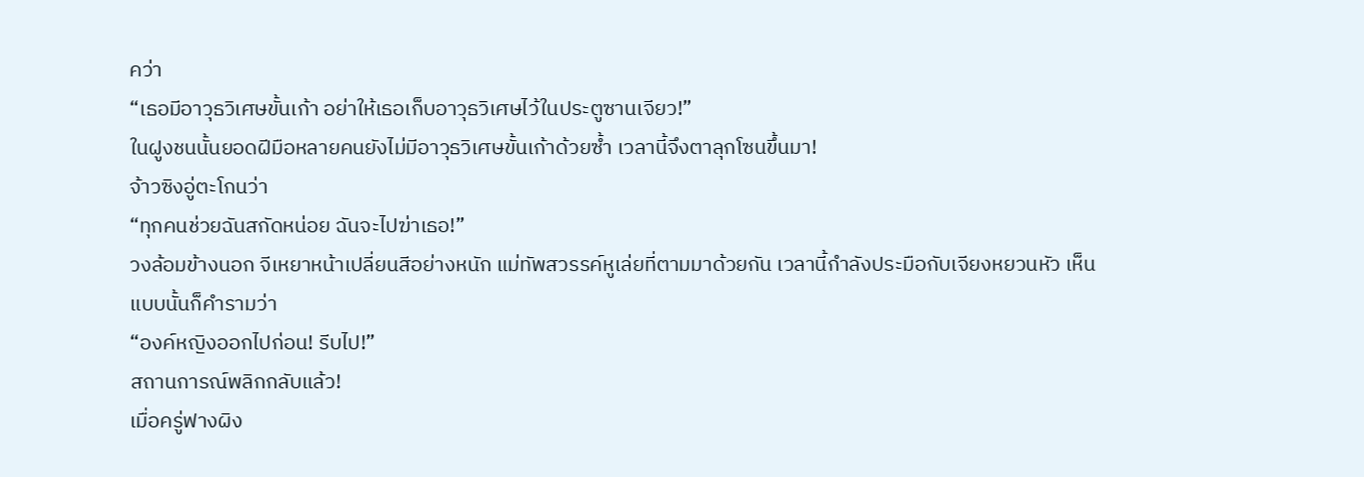คว่า
“เธอมีอาวุธวิเศษขั้นเก้า อย่าให้เธอเก็บอาวุธวิเศษไว้ในประตูซานเจียว!”
ในฝูงชนนั้นยอดฝีมือหลายคนยังไม่มีอาวุธวิเศษขั้นเก้าด้วยซ้ำ เวลานี้จึงตาลุกโซนขึ้นมา!
จ้าวซิงอู่ตะโกนว่า
“ทุกคนช่วยฉันสกัดหน่อย ฉันจะไปฆ่าเธอ!”
วงล้อมข้างนอก จีเหยาหน้าเปลี่ยนสีอย่างหนัก แม่ทัพสวรรค์หูเล่ยที่ตามมาด้วยกัน เวลานี้กำลังประมือกับเจียงหยวนหัว เห็นแบบนั้นก็คำรามว่า
“องค์หญิงออกไปก่อน! รีบไป!”
สถานการณ์พลิกกลับแล้ว!
เมื่อครู่ฟางผิง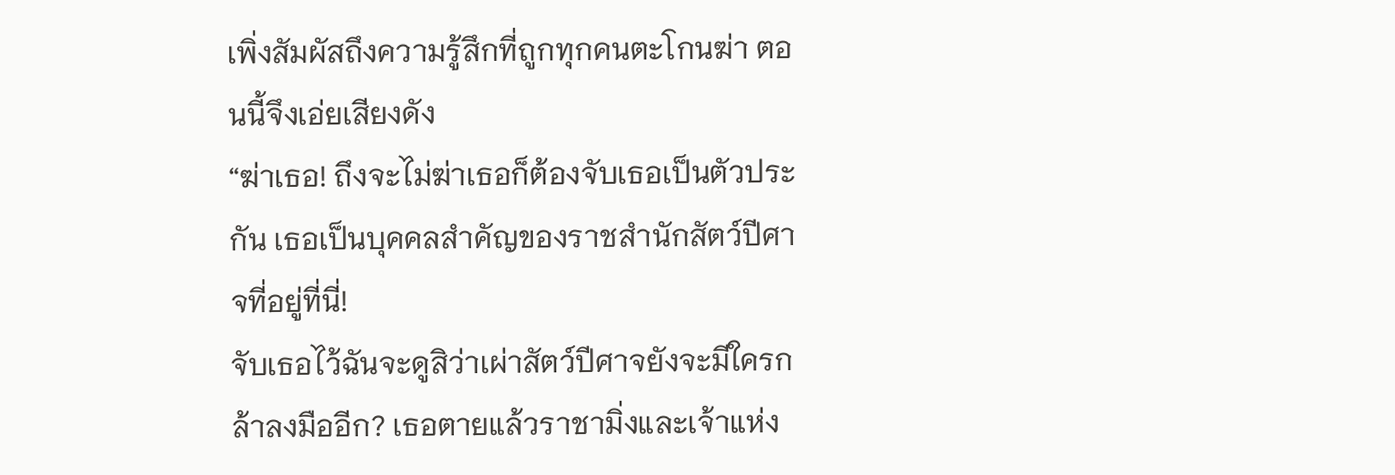เพิ่งสัมผัสถึงความรู้สึกที่ถูกทุกคนตะโกนฆ่า ตอนนี้จึงเอ่ยเสียงดัง
“ฆ่าเธอ! ถึงจะไม่ฆ่าเธอก็ต้องจับเธอเป็นตัวประกัน เธอเป็นบุคคลสำคัญของราชสำนักสัตว์ปีศาจที่อยู่ที่นี่!
จับเธอไว้ฉันจะดูสิว่าเผ่าสัตว์ปีศาจยังจะมีใครกล้าลงมืออีก? เธอตายแล้วราชามิ่งและเจ้าแห่ง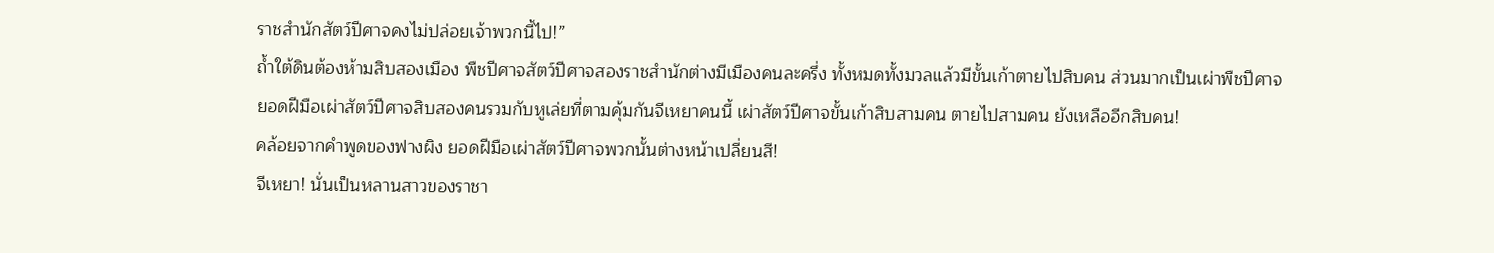ราชสำนักสัตว์ปีศาจคงไม่ปล่อยเจ้าพวกนี้ไป!”
ถ้ำใต้ดินต้องห้ามสิบสองเมือง พืชปีศาจสัตว์ปีศาจสองราชสำนักต่างมีเมืองคนละครึ่ง ทั้งหมดทั้งมวลแล้วมีขั้นเก้าตายไปสิบคน ส่วนมากเป็นเผ่าพืชปีศาจ
ยอดฝีมือเผ่าสัตว์ปีศาจสิบสองคนรวมกับหูเล่ยที่ตามคุ้มกันจีเหยาคนนี้ เผ่าสัตว์ปีศาจขั้นเก้าสิบสามคน ตายไปสามคน ยังเหลืออีกสิบคน!
คล้อยจากคำพูดของฟางผิง ยอดฝีมือเผ่าสัตว์ปีศาจพวกนั้นต่างหน้าเปลี่ยนสี!
จีเหยา! นั่นเป็นหลานสาวของราชา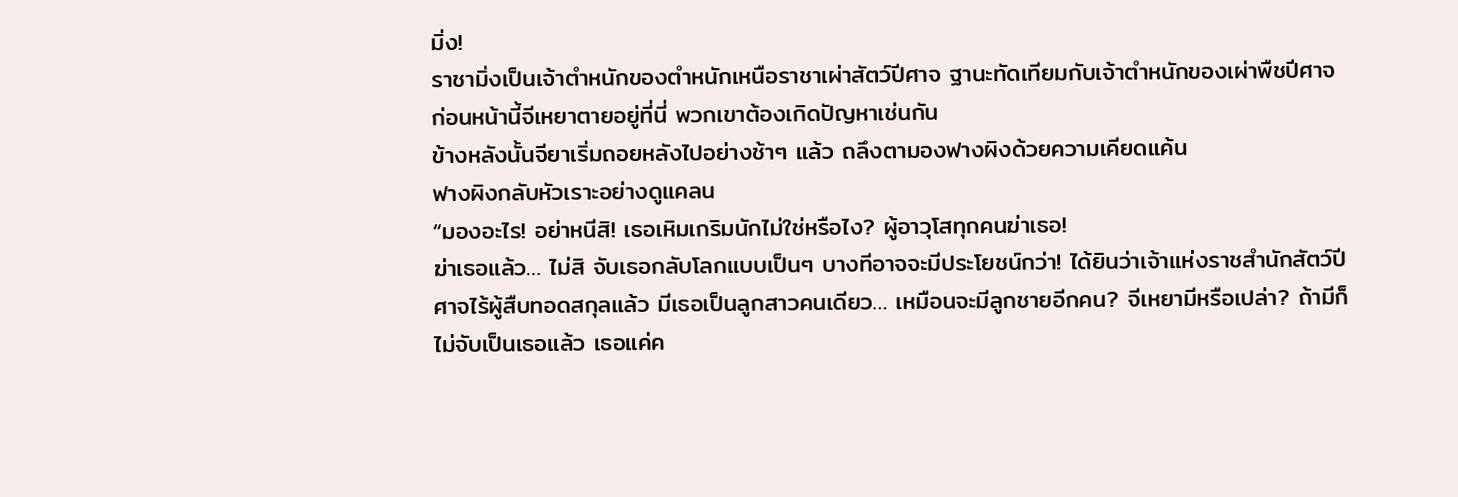มิ่ง!
ราชามิ่งเป็นเจ้าตำหนักของตำหนักเหนือราชาเผ่าสัตว์ปีศาจ ฐานะทัดเทียมกับเจ้าตำหนักของเผ่าพืชปีศาจ ก่อนหน้านี้จีเหยาตายอยู่ที่นี่ พวกเขาต้องเกิดปัญหาเช่นกัน
ข้างหลังนั้นจียาเริ่มถอยหลังไปอย่างช้าๆ แล้ว ถลึงตามองฟางผิงด้วยความเคียดแค้น
ฟางผิงกลับหัวเราะอย่างดูแคลน
“มองอะไร! อย่าหนีสิ! เธอเหิมเกริมนักไม่ใช่หรือไง? ผู้อาวุโสทุกคนฆ่าเธอ!
ฆ่าเธอแล้ว… ไม่สิ จับเธอกลับโลกแบบเป็นๆ บางทีอาจจะมีประโยชน์กว่า! ได้ยินว่าเจ้าแห่งราชสำนักสัตว์ปีศาจไร้ผู้สืบทอดสกุลแล้ว มีเธอเป็นลูกสาวคนเดียว… เหมือนจะมีลูกชายอีกคน? จีเหยามีหรือเปล่า? ถ้ามีก็ไม่จับเป็นเธอแล้ว เธอแค่ค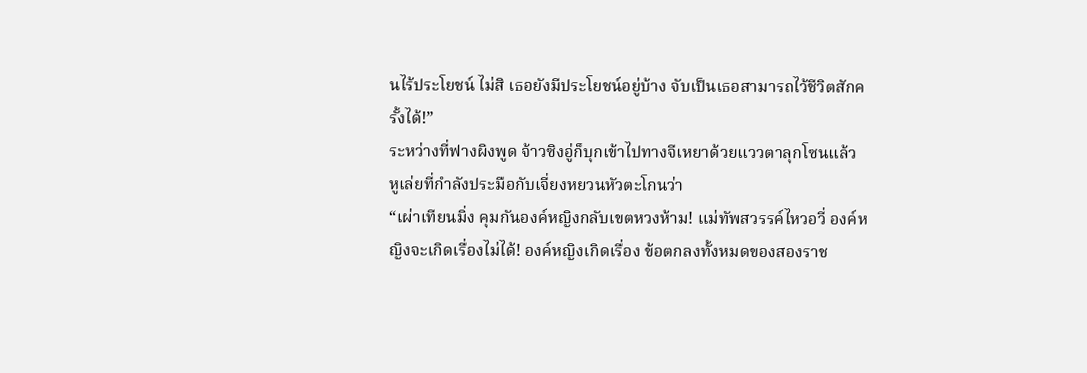นไร้ประโยชน์ ไม่สิ เธอยังมีประโยชน์อยู่บ้าง จับเป็นเธอสามารถไว้ชีวิตสักครั้งได้!”
ระหว่างที่ฟางผิงพูด จ้าวซิงอู่ก็บุกเข้าไปทางจีเหยาด้วยแววตาลุกโซนแล้ว
หูเล่ยที่กำลังประมือกับเจี่ยงหยวนหัวตะโกนว่า
“เผ่าเทียนมิ่ง คุมกันองค์หญิงกลับเขตหวงห้าม! แม่ทัพสวรรค์ไหวอวี่ องค์หญิงจะเกิดเรื่องไม่ได้! องค์หญิงเกิดเรื่อง ข้อตกลงทั้งหมดของสองราช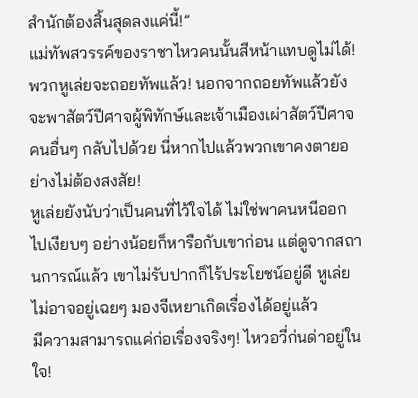สำนักต้องสิ้นสุดลงแค่นี้!”
แม่ทัพสวรรค์ของราชาไหวคนนั้นสีหน้าแทบดูไม่ได้!
พวกหูเล่ยจะถอยทัพแล้ว! นอกจากถอยทัพแล้วยังจะพาสัตว์ปีศาจผู้พิทักษ์และเจ้าเมืองเผ่าสัตว์ปีศาจคนอื่นๆ กลับไปด้วย นี่หากไปแล้วพวกเขาคงตายอย่างไม่ต้องสงสัย!
หูเล่ยยังนับว่าเป็นคนที่ไว้ใจได้ ไม่ใช่พาคนหนีออกไปเงียบๆ อย่างน้อยก็หารือกับเขาก่อน แต่ดูจากสถานการณ์แล้ว เขาไม่รับปากก็ไร้ประโยชน์อยู่ดี หูเล่ยไม่อาจอยู่เฉยๆ มองจีเหยาเกิดเรื่องได้อยู่แล้ว
มีความสามารถแค่ก่อเรื่องจริงๆ! ไหวอวี่ก่นด่าอยู่ในใจ!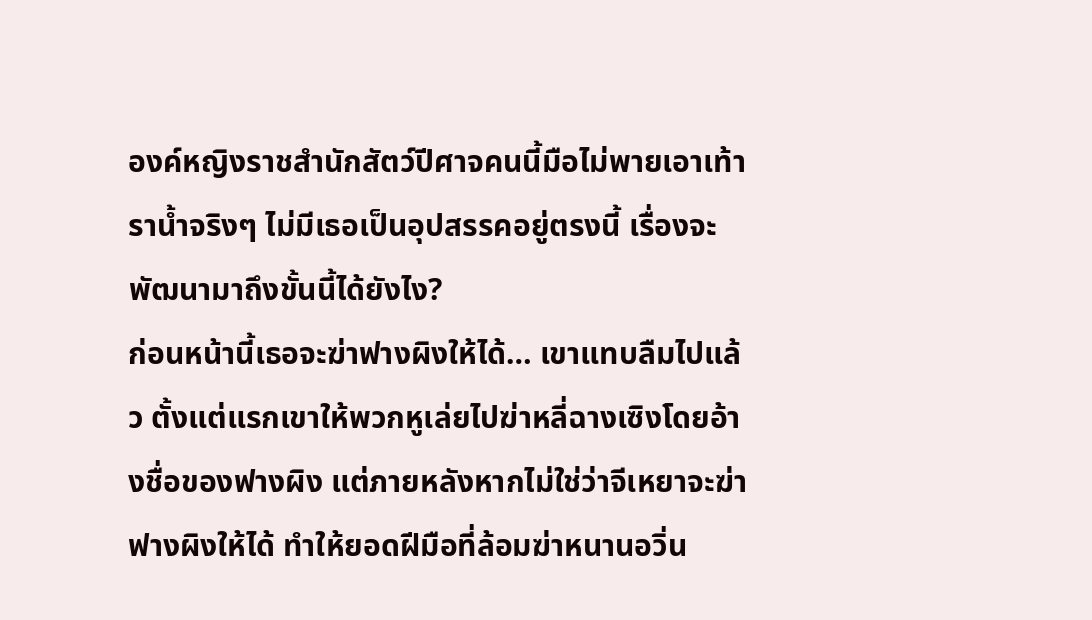องค์หญิงราชสำนักสัตว์ปีศาจคนนี้มือไม่พายเอาเท้าราน้ำจริงๆ ไม่มีเธอเป็นอุปสรรคอยู่ตรงนี้ เรื่องจะพัฒนามาถึงขั้นนี้ได้ยังไง?
ก่อนหน้านี้เธอจะฆ่าฟางผิงให้ได้… เขาแทบลืมไปแล้ว ตั้งแต่แรกเขาให้พวกหูเล่ยไปฆ่าหลี่ฉางเซิงโดยอ้างชื่อของฟางผิง แต่ภายหลังหากไม่ใช่ว่าจีเหยาจะฆ่าฟางผิงให้ได้ ทำให้ยอดฝีมือที่ล้อมฆ่าหนานอวิ่น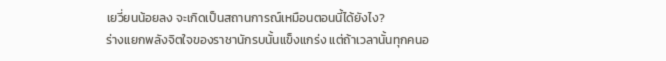เยวี่ยนน้อยลง จะเกิดเป็นสถานการณ์เหมือนตอนนี้ได้ยังไง?
ร่างแยกพลังจิตใจของราชานักรบนั้นแข็งแกร่ง แต่ถ้าเวลานั้นทุกคนอ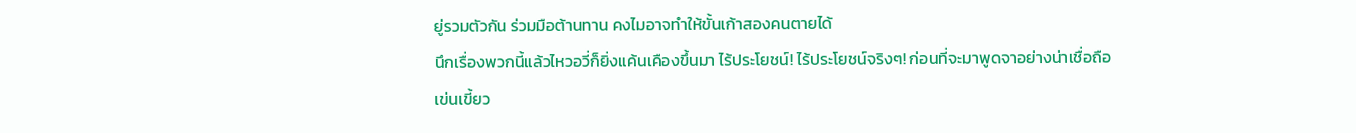ยู่รวมตัวกัน ร่วมมือต้านทาน คงไมอาจทำให้ขั้นเก้าสองคนตายได้
นึกเรื่องพวกนี้แล้วไหวอวี่ก็ยิ่งแค้นเคืองขึ้นมา ไร้ประโยชน์! ไร้ประโยชน์จริงๆ! ก่อนที่จะมาพูดจาอย่างน่าเชื่อถือ เข่นเขี้ยว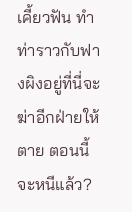เคี้ยวฟัน ทำท่าราวกับฟางผิงอยู่ที่นี่จะฆ่าอีกฝ่ายให้ตาย ตอนนี้จะหนีแล้ว?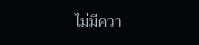ไม่มีควา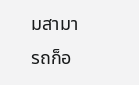มสามารถก็อ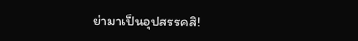ย่ามาเป็นอุปสรรคสิ!